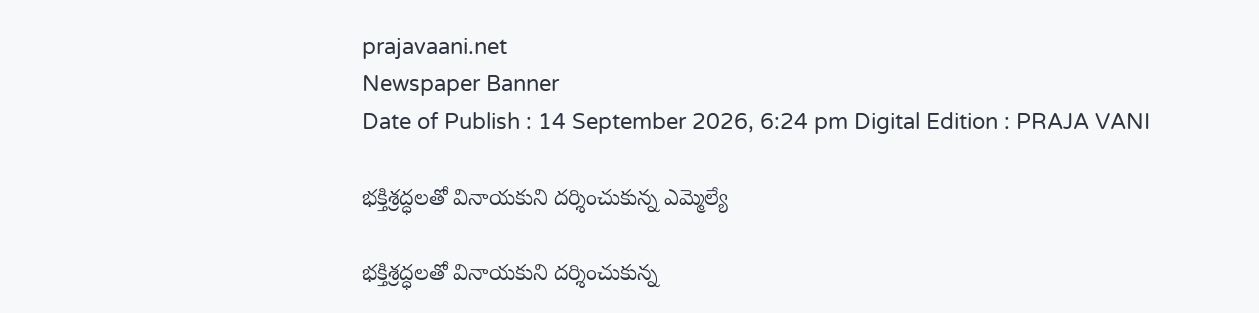prajavaani.net
Newspaper Banner
Date of Publish : 14 September 2026, 6:24 pm Digital Edition : PRAJA VANI

భక్తిశ్రద్ధలతో వినాయకుని దర్శించుకున్న ఎమ్మెల్యే

భక్తిశ్రద్ధలతో వినాయకుని దర్శించుకున్న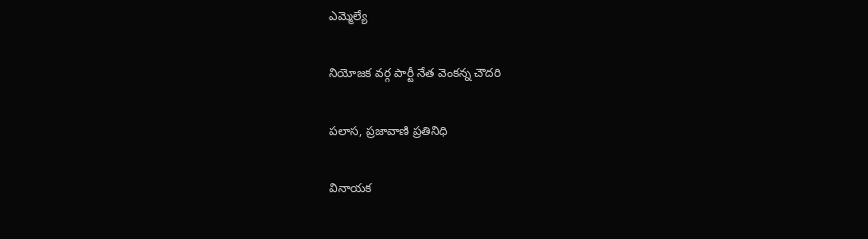ఎమ్మెల్యే

నియోజక వర్గ పార్టీ నేత వెంకన్న చౌదరి

పలాస, ప్రజావాణి ప్రతినిధి

వినాయక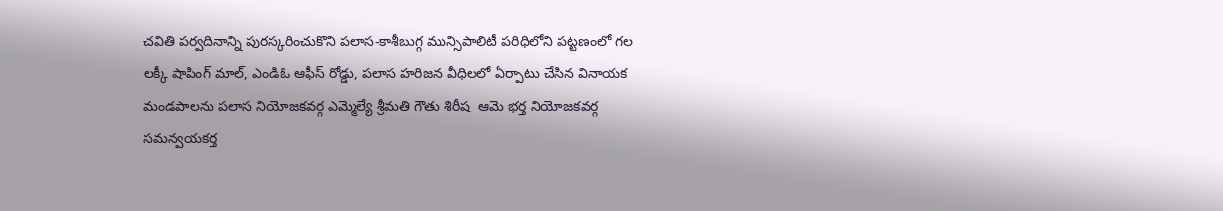చవితి పర్వదినాన్ని పురస్కరించుకొని పలాస-కాశీబుగ్గ మున్సిపాలిటీ పరిధిలోని పట్టణంలో గల లక్కీ షాపింగ్ మాల్, ఎండిఓ ఆఫీస్ రోడ్డు, పలాస హరిజన వీధిలలో ఏర్పాటు చేసిన వినాయక మండపాలను పలాస నియోజకవర్గ ఎమ్మెల్యే శ్రీమతి గౌతు శిరీష  ఆమె భర్త నియోజకవర్గ సమన్వయకర్త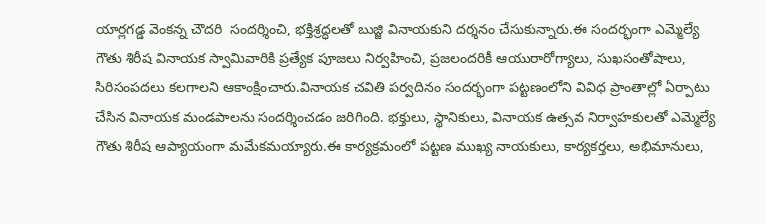యార్లగడ్డ వెంకన్న చౌదరి  సందర్శించి, భక్తిశ్రద్ధలతో బుజ్జి వినాయకుని దర్శనం చేసుకున్నారు.ఈ సందర్భంగా ఎమ్మెల్యే గౌతు శిరీష వినాయక స్వామివారికి ప్రత్యేక పూజలు నిర్వహించి, ప్రజలందరికీ ఆయురారోగ్యాలు, సుఖసంతోషాలు, సిరిసంపదలు కలగాలని ఆకాంక్షించారు.వినాయక చవితి పర్వదినం సందర్భంగా పట్టణంలోని వివిధ ప్రాంతాల్లో ఏర్పాటు చేసిన వినాయక మండపాలను సందర్శించడం జరిగింది. భక్తులు, స్థానికులు, వినాయక ఉత్సవ నిర్వాహకులతో ఎమ్మెల్యే గౌతు శిరీష ఆప్యాయంగా మమేకమయ్యారు.ఈ కార్యక్రమంలో పట్టణ ముఖ్య నాయకులు, కార్యకర్తలు, అభిమానులు,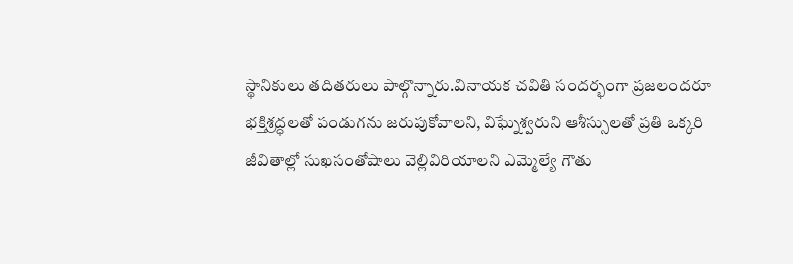స్థానికులు తదితరులు పాల్గొన్నారు.వినాయక చవితి సందర్భంగా ప్రజలందరూ భక్తిశ్రద్ధలతో పండుగను జరుపుకోవాలని, విఘ్నేశ్వరుని ఆశీస్సులతో ప్రతి ఒక్కరి జీవితాల్లో సుఖసంతోషాలు వెల్లివిరియాలని ఎమ్మెల్యే గౌతు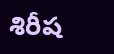శిరీష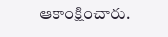ఆకాంక్షించారు.